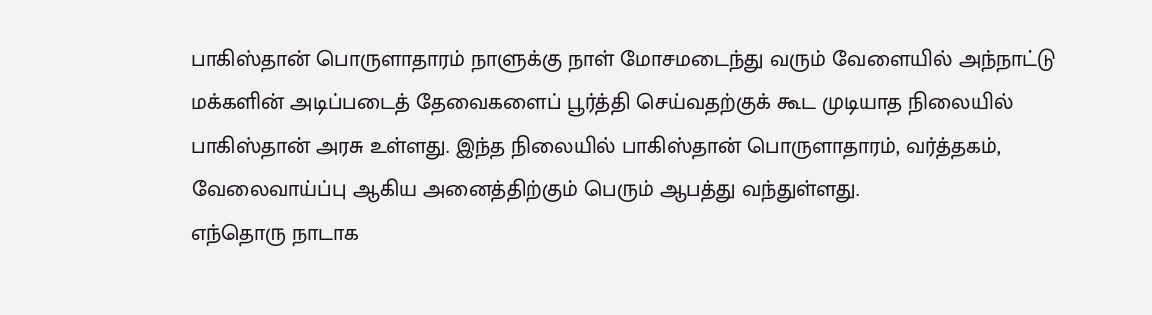பாகிஸ்தான் பொருளாதாரம் நாளுக்கு நாள் மோசமடைந்து வரும் வேளையில் அந்நாட்டு மக்களின் அடிப்படைத் தேவைகளைப் பூர்த்தி செய்வதற்குக் கூட முடியாத நிலையில் பாகிஸ்தான் அரசு உள்ளது. இந்த நிலையில் பாகிஸ்தான் பொருளாதாரம், வர்த்தகம், வேலைவாய்ப்பு ஆகிய அனைத்திற்கும் பெரும் ஆபத்து வந்துள்ளது.
எந்தொரு நாடாக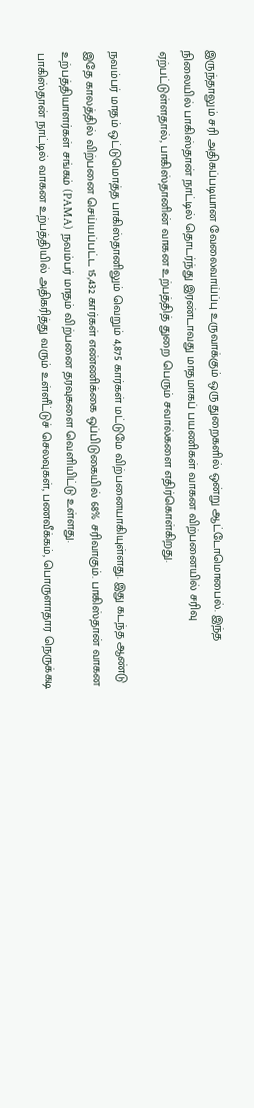இருந்தாலும் சரி அதிகப்படியான வேலைவாய்ப்பு உருவாக்கும் ஒரு துறைகளில் ஒன்று ஆட்டோமொபைல். இந்த நிலையில் பாகிஸ்தான் நாட்டில் தொடர்ந்து இரண்டாவது மாதமாகப் பயணிகள் வாகன விற்பனையில் சரிவு ஏற்பட்டுள்ளதால், பாகிஸ்தானின் வாகன உற்பத்தித் துறை பெரும் சவால்களை எதிர்கொள்கிறது.

நவம்பர் மாதம் ஒட்டுமொத்த பாகிஸ்தானிலும் வெறும் 4,875 கார்கள் மட்டுமே விற்பனையாகியுள்ளது. இது கடந்த ஆண்டு இதே காலத்தில் விற்பனை செய்யப்பட்ட 15,432 கார்கள் எண்ணிக்கை ஒப்பிடுகையில் 68% சரிவாகும். பாகிஸ்தான் வாகன உற்பத்தியாளர்கள் சங்கம் (PAMA) நவம்பர் மாதம் விற்பனை தரவுகளை வெளியிட்டு உள்ளது.
பாகிஸ்தான் நாட்டில் வாகன உற்பத்தியில் அதிகரித்து வரும் உள்ளீட்டுச் செலவுகள், பணவீக்கம், பொருளாதார நெருக்கடி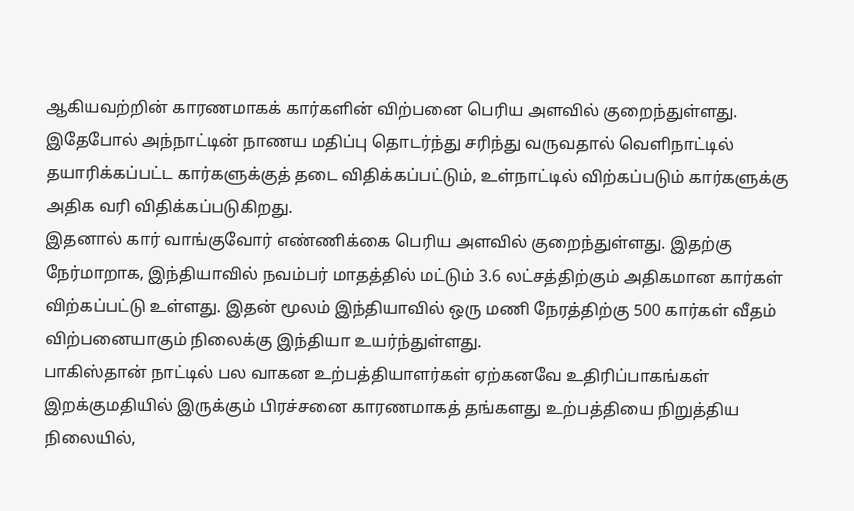ஆகியவற்றின் காரணமாகக் கார்களின் விற்பனை பெரிய அளவில் குறைந்துள்ளது. இதேபோல் அந்நாட்டின் நாணய மதிப்பு தொடர்ந்து சரிந்து வருவதால் வெளிநாட்டில் தயாரிக்கப்பட்ட கார்களுக்குத் தடை விதிக்கப்பட்டும், உள்நாட்டில் விற்கப்படும் கார்களுக்கு அதிக வரி விதிக்கப்படுகிறது.
இதனால் கார் வாங்குவோர் எண்ணிக்கை பெரிய அளவில் குறைந்துள்ளது. இதற்கு நேர்மாறாக, இந்தியாவில் நவம்பர் மாதத்தில் மட்டும் 3.6 லட்சத்திற்கும் அதிகமான கார்கள் விற்கப்பட்டு உள்ளது. இதன் மூலம் இந்தியாவில் ஒரு மணி நேரத்திற்கு 500 கார்கள் வீதம் விற்பனையாகும் நிலைக்கு இந்தியா உயர்ந்துள்ளது.
பாகிஸ்தான் நாட்டில் பல வாகன உற்பத்தியாளர்கள் ஏற்கனவே உதிரிப்பாகங்கள் இறக்குமதியில் இருக்கும் பிரச்சனை காரணமாகத் தங்களது உற்பத்தியை நிறுத்திய நிலையில்,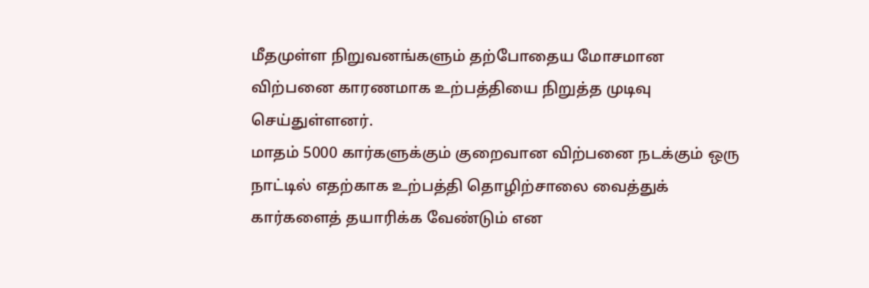மீதமுள்ள நிறுவனங்களும் தற்போதைய மோசமான விற்பனை காரணமாக உற்பத்தியை நிறுத்த முடிவு செய்துள்ளனர்.
மாதம் 5000 கார்களுக்கும் குறைவான விற்பனை நடக்கும் ஒரு நாட்டில் எதற்காக உற்பத்தி தொழிற்சாலை வைத்துக் கார்களைத் தயாரிக்க வேண்டும் என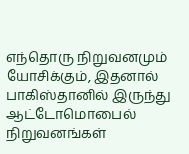எந்தொரு நிறுவனமும் யோசிக்கும், இதனால் பாகிஸ்தானில் இருந்து ஆட்டோமொபைல் நிறுவனங்கள்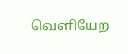வெளியேற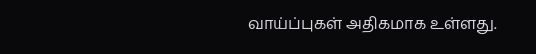வாய்ப்புகள் அதிகமாக உள்ளது.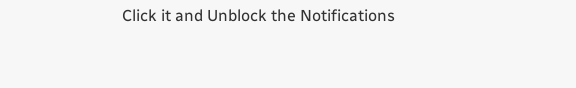Click it and Unblock the Notifications